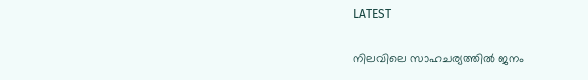LATEST

നിലവിലെ സാഹചര്യത്തിൽ ജനം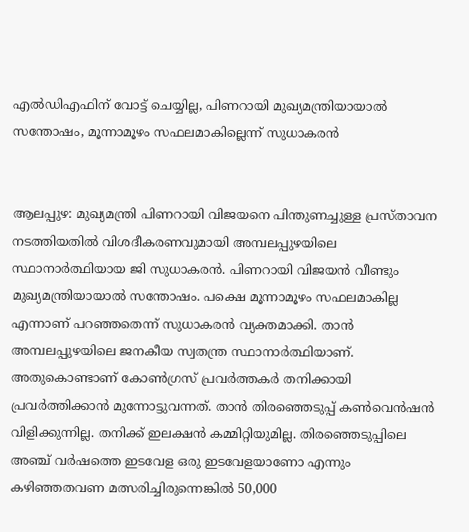എൽഡിഎഫിന് വോട്ട് ചെയ്യില്ല, പിണറായി മുഖ്യമന്ത്രിയായാൽ സന്തോഷം, മൂന്നാമൂഴം സഫലമാകില്ലെന്ന് സുധാകരൻ


ആലപ്പുഴ: മുഖ്യമന്ത്രി പിണറായി വിജയനെ പിന്തുണച്ചുള്ള പ്രസ്‌താവന നടത്തിയതിൽ വിശദീകരണവുമായി അമ്പലപ്പുഴയിലെ സ്ഥാനാർത്ഥിയായ ജി സുധാകരൻ. പിണറായി വിജയൻ വീണ്ടും മുഖ്യമന്ത്രിയായാൽ സന്തോഷം. പക്ഷെ മൂന്നാമൂഴം സഫലമാകില്ല എന്നാണ് പറഞ്ഞതെന്ന് സുധാകരൻ വ്യക്തമാക്കി. താൻ അമ്പലപ്പുഴയിലെ ജനകീയ സ്വതന്ത്ര സ്ഥാനാർത്ഥിയാണ്. അതുകൊണ്ടാണ് കോൺഗ്രസ് പ്രവർത്തകർ തനിക്കായി പ്രവർത്തിക്കാൻ മുന്നോട്ടുവന്നത്. താൻ തിരഞ്ഞെടുപ്പ് കൺവെൻഷൻ വിളിക്കുന്നില്ല. തനിക്ക് ഇലക്ഷൻ കമ്മിറ്റിയുമില്ല. തിരഞ്ഞെടുപ്പിലെ അഞ്ച് വർഷത്തെ ഇടവേള ഒരു ഇടവേളയാണോ എന്നും കഴിഞ്ഞതവണ മത്സരിച്ചിരുന്നെങ്കിൽ 50,000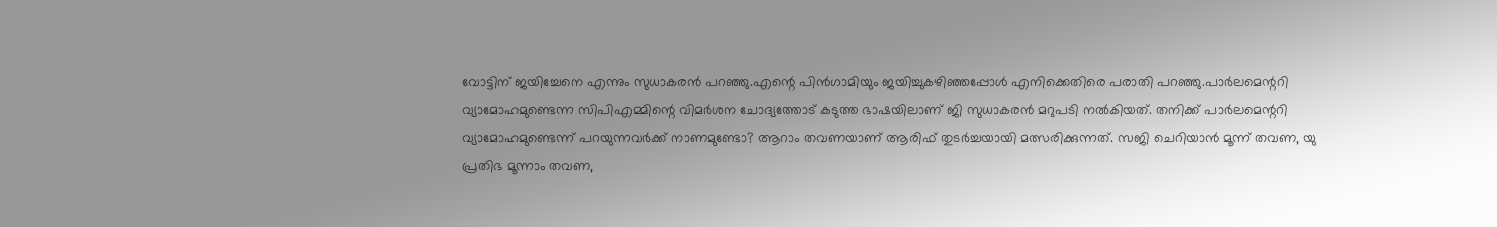വോട്ടിന് ജയിച്ചേനെ എന്നും സുധാകരൻ പറഞ്ഞു.എന്റെ പിൻഗാമിയും ജയിച്ചുകഴിഞ്ഞപ്പോൾ എനിക്കെതിരെ പരാതി പറഞ്ഞു.പാർലമെന്ററി വ്യാമോഹമുണ്ടെന്ന സിപിഎമ്മിന്റെ വിമർശന ചോദ്യത്തോട് കടുത്ത ഭാഷയിലാണ് ജി സുധാകരൻ മറുപടി നൽകിയത്. തനിക്ക് പാർലമെന്ററി വ്യാമോഹമുണ്ടെന്ന് പറയുന്നവർക്ക് നാണമുണ്ടോ? ആറാം തവണയാണ് ആരിഫ് തുടർച്ചയായി മത്സരിക്കുന്നത്. സജി ചെറിയാൻ മൂന്ന് തവണ, യു പ്രതിഭ മൂന്നാം തവണ,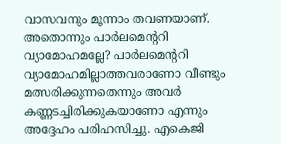വാസവനും മൂന്നാം തവണയാണ്. അതൊന്നും പാർലമെന്ററി വ്യാമോഹമല്ലേ? പാർലമെന്ററി വ്യാമോഹമില്ലാത്തവരാണോ വീണ്ടും മത്സരിക്കുന്നതെന്നും അവർ കണ്ണടച്ചിരിക്കുകയാണോ എന്നും അദ്ദേഹം പരിഹസിച്ചു. എകെജി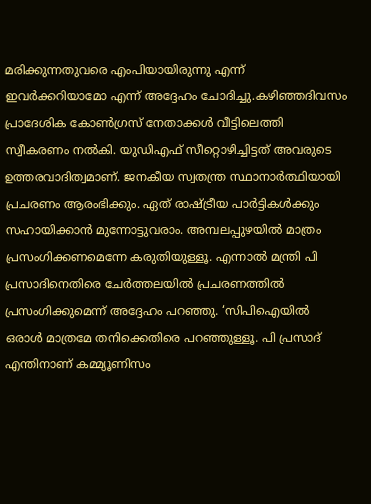മരിക്കുന്നതുവരെ എംപിയായിരുന്നു എന്ന് ഇവർക്കറിയാമോ എന്ന് അദ്ദേഹം ചോദിച്ചു.കഴിഞ്ഞദിവസം പ്രാദേശിക കോൺഗ്രസ് നേതാക്കൾ വീട്ടിലെത്തി സ്വീകരണം നൽകി. യുഡിഎഫ് സീറ്റൊഴിച്ചിട്ടത് അവരുടെ ഉത്തരവാദിത്വമാണ്. ജനകീയ സ്വതന്ത്ര സ്ഥാനാർത്ഥിയായി പ്രചരണം ആരംഭിക്കും. ഏത് രാഷ്‌ട്രീയ പാർട്ടികൾക്കും സഹായിക്കാൻ മുന്നോട്ടുവരാം. അമ്പലപ്പുഴയിൽ മാത്രം പ്രസംഗിക്കണമെന്നേ കരുതിയുള്ളൂ. എന്നാൽ മന്ത്രി പി പ്രസാദിനെതിരെ ചേർത്തലയിൽ പ്രചരണത്തിൽ പ്രസംഗിക്കുമെന്ന് അദ്ദേഹം പറഞ്ഞു. ‘സിപിഐയിൽ ഒരാൾ മാത്രമേ തനിക്കെതിരെ പറഞ്ഞുള്ളൂ. പി പ്രസാദ് എന്തിനാണ് കമ്മ്യൂണിസം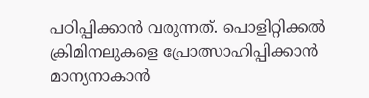പഠിപ്പിക്കാൻ വരുന്നത്. പൊളിറ്റിക്കൽ ക്രിമിനലുകളെ പ്രോത്സാഹിപ്പിക്കാൻ മാന്യനാകാൻ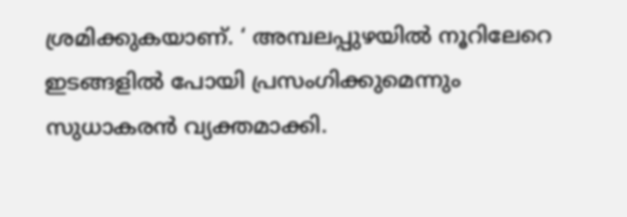ശ്രമിക്കുകയാണ്. ‘ അമ്പലപ്പുഴയിൽ നൂറിലേറെ ഇടങ്ങളിൽ പോയി പ്രസംഗിക്കുമെന്നും സുധാകരൻ വ്യക്തമാക്കി.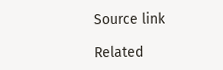Source link

Related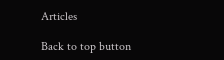Articles

Back to top button